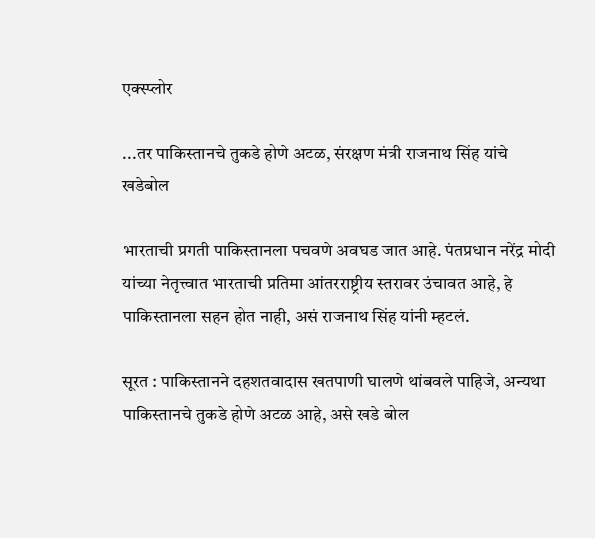एक्स्प्लोर

...तर पाकिस्तानचे तुकडे होणे अटळ, संरक्षण मंत्री राजनाथ सिंह यांचे खडेबोल

भारताची प्रगती पाकिस्तानला पचवणे अवघड जात आहे. पंतप्रधान नरेंद्र मोदी यांच्या नेतृत्त्वात भारताची प्रतिमा आंतरराष्ट्रीय स्तरावर उंचावत आहे, हे पाकिस्तानला सहन होत नाही, असं राजनाथ सिंह यांनी म्हटलं.

सूरत : पाकिस्तानने दहशतवादास खतपाणी घालणे थांबवले पाहिजे, अन्यथा पाकिस्तानचे तुकडे होणे अटळ आहे, असे खडे बोल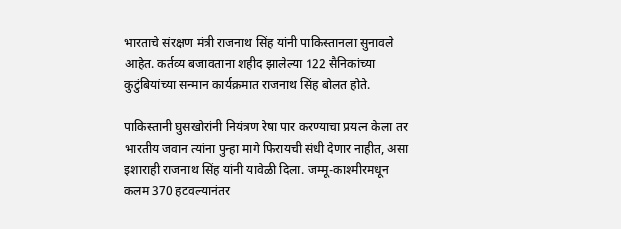भारताचे संरक्षण मंत्री राजनाथ सिंह यांनी पाकिस्तानला सुनावले आहेत. कर्तव्य बजावताना शहीद झालेल्या 122 सैनिकांच्या कुटुंबियांच्या सन्मान कार्यक्रमात राजनाथ सिंह बोलत होते.

पाकिस्तानी घुसखोरांनी नियंत्रण रेषा पार करण्याचा प्रयत्न केला तर भारतीय जवान त्यांना पुन्हा मागे फिरायची संधी देणार नाहीत, असा इशाराही राजनाथ सिंह यांनी यावेळी दिला. जम्मू-काश्मीरमधून कलम 370 हटवल्यानंतर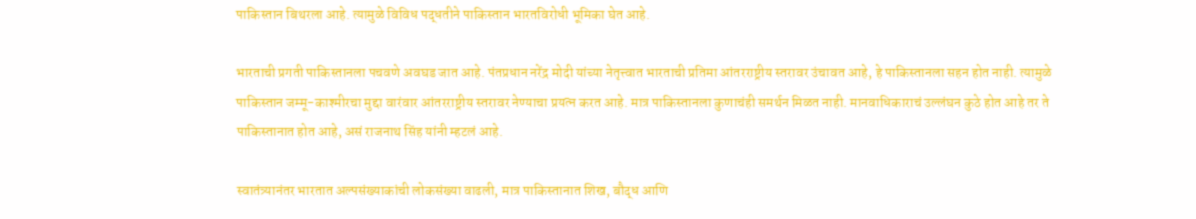पाकिस्तान बिथरला आहे. त्यामुळे विविध पद्धतीने पाकिस्तान भारतविरोधी भूमिका घेत आहे.

भारताची प्रगती पाकिस्तानला पचवणे अवघड जात आहे. पंतप्रधान नरेंद्र मोदी यांच्या नेतृत्त्वात भारताची प्रतिमा आंतरराष्ट्रीय स्तरावर उंचावत आहे, हे पाकिस्तानला सहन होत नाही. त्यामुळे पाकिस्तान जम्मू-काश्मीरचा मुद्दा वारंवार आंतरराष्ट्रीय स्तरावर नेण्याचा प्रयत्न करत आहे. मात्र पाकिस्तानला कुणाचंही समर्थन मिळत नाही. मानवाधिकाराचं उल्लंघन कुठे होत आहे तर ते पाकिस्तानात होत आहे, असं राजनाथ सिंह यांनी म्हटलं आहे.

स्वातंत्र्यानंतर भारतात अल्पसंख्याकांची लोकसंख्या वाढली, मात्र पाकिस्तानात शिख, बौद्ध आणि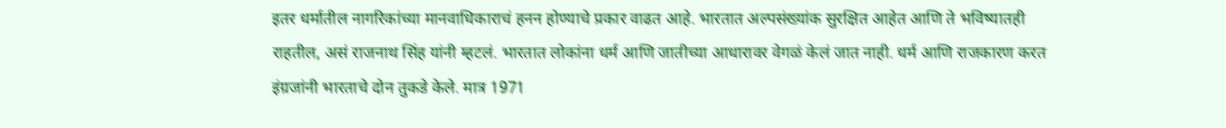इतर धर्मातील नागरिकांच्या मानवाधिकाराचं हनन होण्याचे प्रकार वाढत आहे. भारतात अल्पसंख्यांक सुरक्षित आहेत आणि ते भविष्यातही राहतील, असं राजनाथ सिंह यांनी म्हटलं. भारतात लोकांना धर्म आणि जातीच्या आधारावर वेगळं केलं जात नाही. धर्म आणि राजकारण करत इंग्रजांनी भारताचे दोन तुकडे केले. मात्र 1971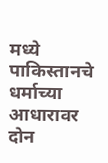मध्ये पाकिस्तानचे धर्माच्या आधारावर दोन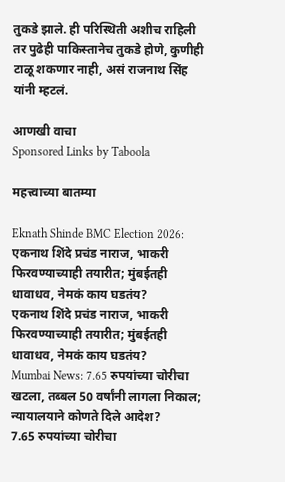तुकडे झाले. ही परिस्थिती अशीच राहिली तर पुढेही पाकिस्तानेच तुकडे होणे, कुणीही टाळू शकणार नाही, असं राजनाथ सिंह यांनी म्हटलं.

आणखी वाचा
Sponsored Links by Taboola

महत्त्वाच्या बातम्या

Eknath Shinde BMC Election 2026: एकनाथ शिंदे प्रचंड नाराज, भाकरी फिरवण्याच्याही तयारीत; मुंबईतही धावाधव, नेमकं काय घडतंय?
एकनाथ शिंदे प्रचंड नाराज, भाकरी फिरवण्याच्याही तयारीत; मुंबईतही धावाधव, नेमकं काय घडतंय?
Mumbai News: 7.65 रुपयांच्या चोरीचा खटला, तब्बल 50 वर्षांनी लागला निकाल; न्यायालयाने कोणते दिले आदेश?
7.65 रुपयांच्या चोरीचा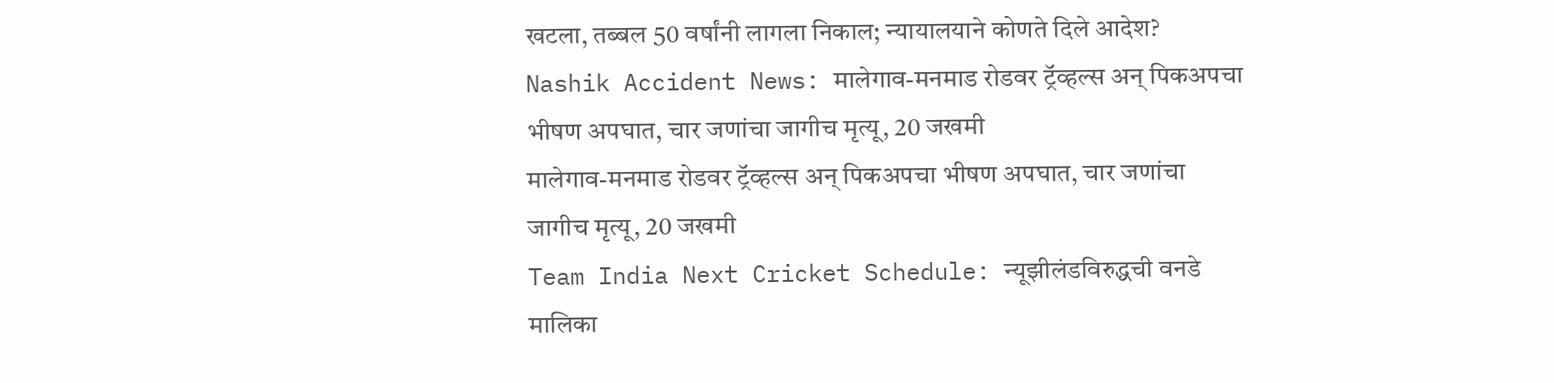खटला, तब्बल 50 वर्षांनी लागला निकाल; न्यायालयाने कोणते दिले आदेश?
Nashik Accident News: मालेगाव-मनमाड रोडवर ट्रॅव्हल्स अन् पिकअपचा भीषण अपघात, चार जणांचा जागीच मृत्यू, 20 जखमी
मालेगाव-मनमाड रोडवर ट्रॅव्हल्स अन् पिकअपचा भीषण अपघात, चार जणांचा जागीच मृत्यू, 20 जखमी
Team India Next Cricket Schedule: न्यूझीलंडविरुद्धची वनडे मालिका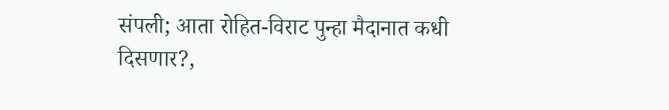संपली; आता रोहित-विराट पुन्हा मैदानात कधी दिसणार?,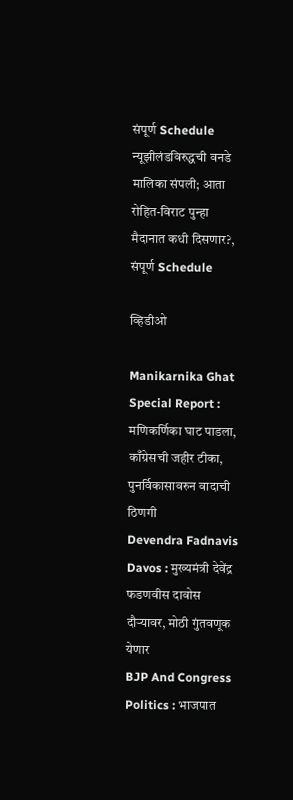संपूर्ण Schedule
न्यूझीलंडविरुद्धची वनडे मालिका संपली; आता रोहित-विराट पुन्हा मैदानात कधी दिसणार?, संपूर्ण Schedule

व्हिडीओ

Manikarnika Ghat Special Report : मणिकर्णिका घाट पाडला, काँग्रेसची जहीर टीका, पुनर्विकासावरुन वादाची ठिणगी
Devendra Fadnavis Davos : मुख्यमंत्री देवेंद्र फडणवीस दावोस दौऱ्यावर, मोठी गुंतवणूक येणार
BJP And Congress Politics : भाजपात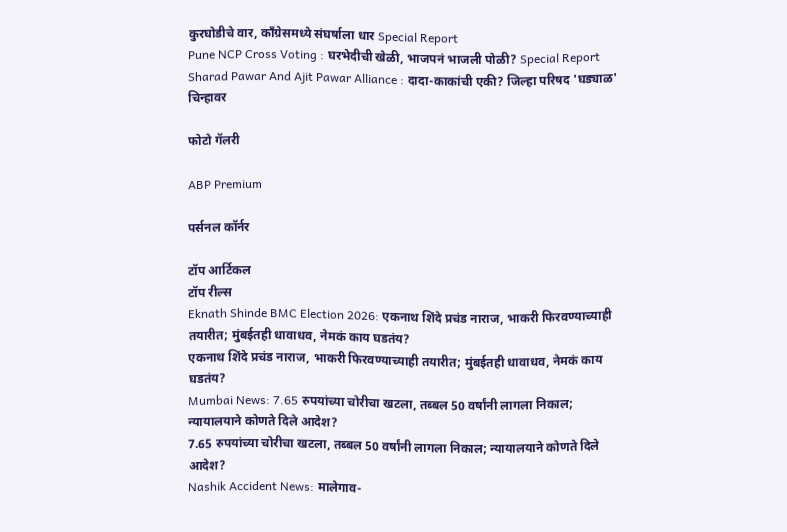कुरघोडीचे वार, काँग्रेसमध्ये संघर्षाला धार Special Report
Pune NCP Cross Voting : घरभेदीची खेळी, भाजपनं भाजली पोळी? Special Report
Sharad Pawar And Ajit Pawar Alliance : दादा-काकांची एकी? जिल्हा परिषद 'घड्याळ' चिन्हावर

फोटो गॅलरी

ABP Premium

पर्सनल कॉर्नर

टॉप आर्टिकल
टॉप रील्स
Eknath Shinde BMC Election 2026: एकनाथ शिंदे प्रचंड नाराज, भाकरी फिरवण्याच्याही तयारीत; मुंबईतही धावाधव, नेमकं काय घडतंय?
एकनाथ शिंदे प्रचंड नाराज, भाकरी फिरवण्याच्याही तयारीत; मुंबईतही धावाधव, नेमकं काय घडतंय?
Mumbai News: 7.65 रुपयांच्या चोरीचा खटला, तब्बल 50 वर्षांनी लागला निकाल; न्यायालयाने कोणते दिले आदेश?
7.65 रुपयांच्या चोरीचा खटला, तब्बल 50 वर्षांनी लागला निकाल; न्यायालयाने कोणते दिले आदेश?
Nashik Accident News: मालेगाव-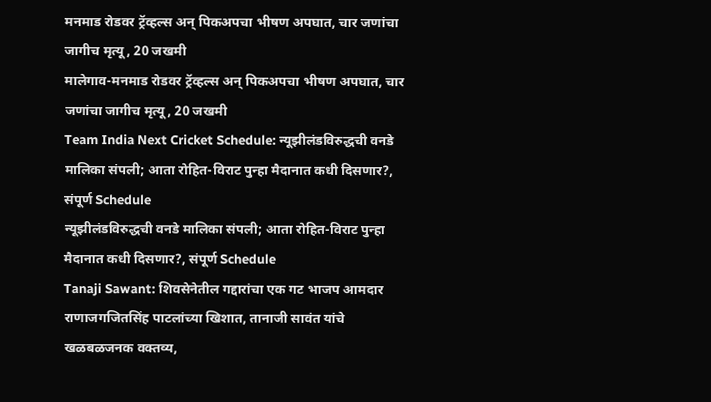मनमाड रोडवर ट्रॅव्हल्स अन् पिकअपचा भीषण अपघात, चार जणांचा जागीच मृत्यू, 20 जखमी
मालेगाव-मनमाड रोडवर ट्रॅव्हल्स अन् पिकअपचा भीषण अपघात, चार जणांचा जागीच मृत्यू, 20 जखमी
Team India Next Cricket Schedule: न्यूझीलंडविरुद्धची वनडे मालिका संपली; आता रोहित-विराट पुन्हा मैदानात कधी दिसणार?, संपूर्ण Schedule
न्यूझीलंडविरुद्धची वनडे मालिका संपली; आता रोहित-विराट पुन्हा मैदानात कधी दिसणार?, संपूर्ण Schedule
Tanaji Sawant: शिवसेनेतील गद्दारांचा एक गट भाजप आमदार राणाजगजितसिंह पाटलांच्या खिशात, तानाजी सावंत यांचे खळबळजनक वक्तव्य,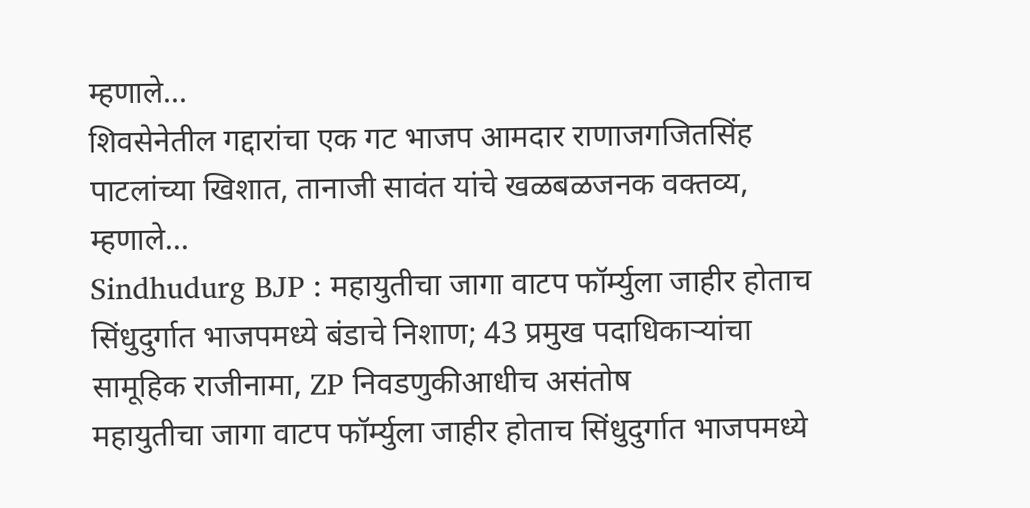म्हणाले...
शिवसेनेतील गद्दारांचा एक गट भाजप आमदार राणाजगजितसिंह पाटलांच्या खिशात, तानाजी सावंत यांचे खळबळजनक वक्तव्य, म्हणाले...
Sindhudurg BJP : महायुतीचा जागा वाटप फॉर्म्युला जाहीर होताच सिंधुदुर्गात भाजपमध्ये बंडाचे निशाण; 43 प्रमुख पदाधिकाऱ्यांचा सामूहिक राजीनामा, ZP निवडणुकीआधीच असंतोष
महायुतीचा जागा वाटप फॉर्म्युला जाहीर होताच सिंधुदुर्गात भाजपमध्ये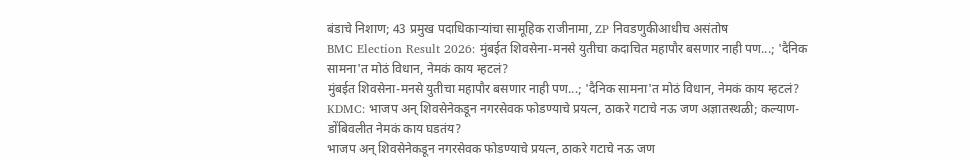बंडाचे निशाण; 43 प्रमुख पदाधिकाऱ्यांचा सामूहिक राजीनामा, ZP निवडणुकीआधीच असंतोष
BMC Election Result 2026: मुंबईत शिवसेना-मनसे युतीचा कदाचित महापौर बसणार नाही पण...; 'दैनिक सामना'त मोठं विधान, नेमकं काय म्हटलं?
मुंबईत शिवसेना-मनसे युतीचा महापौर बसणार नाही पण...; 'दैनिक सामना'त मोठं विधान, नेमकं काय म्हटलं?
KDMC: भाजप अन् शिवसेनेकडून नगरसेवक फोडण्याचे प्रयत्न, ठाकरे गटाचे नऊ जण अज्ञातस्थळी; कल्याण-डोंबिवलीत नेमकं काय घडतंय?
भाजप अन् शिवसेनेकडून नगरसेवक फोडण्याचे प्रयत्न, ठाकरे गटाचे नऊ जण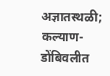अज्ञातस्थळी; कल्याण-डोंबिवलीत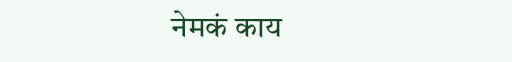नेमकं काय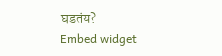घडतंय?
Embed widget